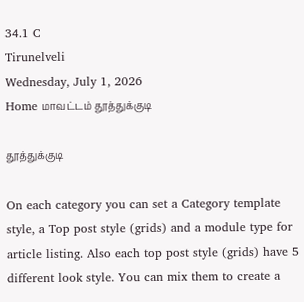34.1 C
Tirunelveli
Wednesday, July 1, 2026
Home மாவட்டம் தூத்துக்குடி

தூத்துக்குடி

On each category you can set a Category template style, a Top post style (grids) and a module type for article listing. Also each top post style (grids) have 5 different look style. You can mix them to create a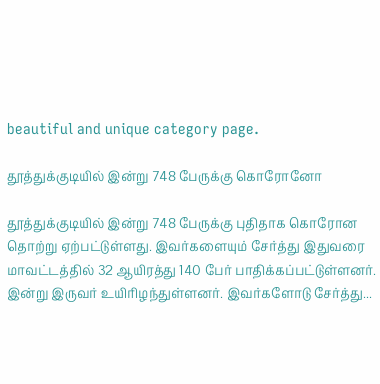beautiful and unique category page.

தூத்துக்குடியில் இன்று 748 பேருக்கு கொரோனோ

தூத்துக்குடியில் இன்று 748 பேருக்கு புதிதாக கொரோன தொற்று ஏற்பட்டுள்ளது. இவர்களையும் சேர்த்து இதுவரை மாவட்டத்தில் 32 ஆயிரத்து 140 பேர் பாதிக்கப்பட்டுள்ளனர். இன்று இருவர் உயிரிழந்துள்ளனர். இவர்களோடு சேர்த்து...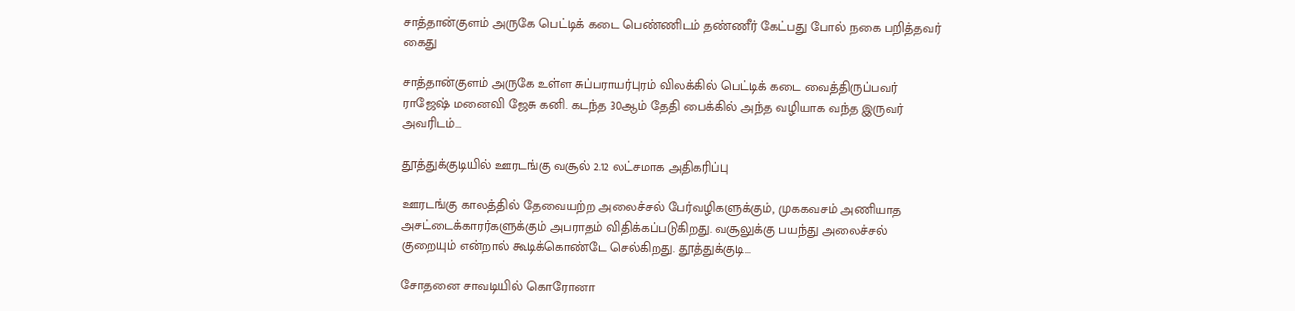சாத்தான்குளம் அருகே பெட்டிக் கடை பெண்ணிடம் தண்ணீர் கேட்பது போல் நகை பறித்தவர் கைது

சாத்தான்குளம் அருகே உள்ள சுப்பராயர்புரம் விலக்கில் பெட்டிக் கடை வைத்திருப்பவர் ராஜேஷ் மனைவி ஜேசு கனி. கடந்த 30ஆம் தேதி பைக்கில் அந்த வழியாக வந்த இருவர் அவரிடம்...

தூத்துக்குடியில் ஊரடங்கு வசூல் 2.12 லட்சமாக அதிகரிப்பு

ஊரடங்கு காலத்தில் தேவையற்ற அலைச்சல் பேர்வழிகளுக்கும், முககவசம் அணியாத அசட்டைக்காரர்களுக்கும் அபராதம் விதிக்கப்படுகிறது. வசூலுக்கு பயந்து அலைச்சல் குறையும் என்றால் கூடிக்கொண்டே செல்கிறது. தூத்துக்குடி...

சோதனை சாவடியில் கொரோனா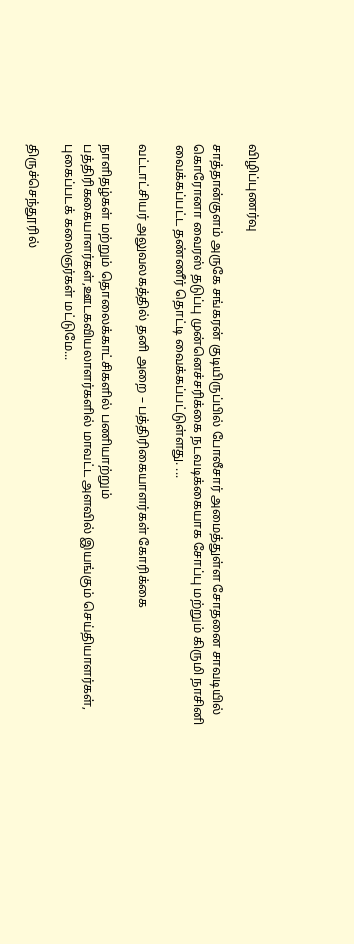விழிப்புணர்வு

சாத்தான்குளம் அருகே சங்கரன் குடியிருப்பில் போலீசார் அமைத்துள்ள சோதனை சாவடியில் கொரோனா வைரஸ் தடுப்பு முன்னெச்சரிக்கை நடவடிக்கையாக சோப்பு மற்றும் கிருமி நாசினி வைக்கப்பட்ட தண்ணீர் தொட்டி வைக்கப்பட்டுள்ளது. ...

வட்டாட்சியர் அலுவலகத்தில் தனி அறை – பத்திரிகையாளர்கள் கோரிக்கை

நாளிதழ்கள் மற்றும் தொலைக்காட்சிகளில் பணியாற்றும் பத்திரிககையாளர்கள்,ஊடகவியலாளர்களில் மாவட்ட அளவில் இயங்கும் செய்தியாளர்கள், புகைப்படக் கலைஞர்கள் மட்டுமே...

திருச்செந்தூரில்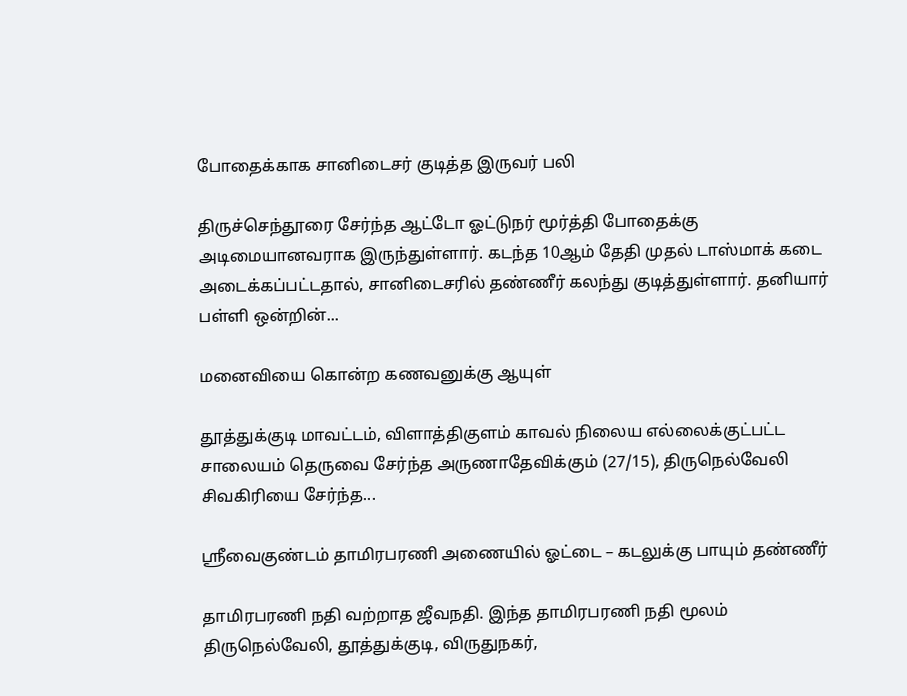போதைக்காக சானிடைசர் குடித்த இருவர் பலி

திருச்செந்தூரை சேர்ந்த ஆட்டோ ஓட்டுநர் மூர்த்தி போதைக்கு அடிமையானவராக இருந்துள்ளார். கடந்த 10ஆம் தேதி முதல் டாஸ்மாக் கடை அடைக்கப்பட்டதால், சானிடைசரில் தண்ணீர் கலந்து குடித்துள்ளார். தனியார் பள்ளி ஒன்றின்...

மனைவியை கொன்ற கணவனுக்கு ஆயுள்

தூத்துக்குடி மாவட்டம், விளாத்திகுளம் காவல் நிலைய எல்லைக்குட்பட்ட சாலையம் தெருவை சேர்ந்த அருணாதேவிக்கும் (27/15), திருநெல்வேலி சிவகிரியை சேர்ந்த...

ஸ்ரீவைகுண்டம் தாமிரபரணி அணையில் ஓட்டை – கடலுக்கு பாயும் தண்ணீர்

தாமிரபரணி நதி வற்றாத ஜீவநதி. இந்த தாமிரபரணி நதி மூலம் திருநெல்வேலி, தூத்துக்குடி, விருதுநகர்,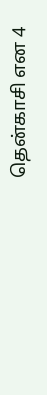தென்காசி என 4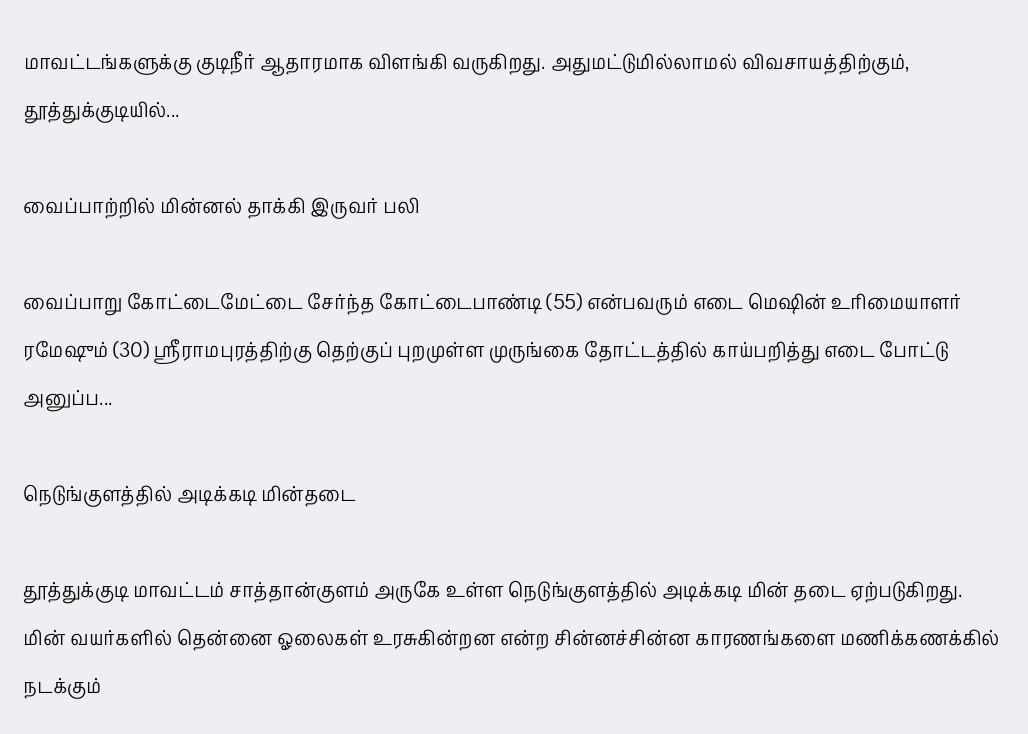மாவட்டங்களுக்கு குடிநீர் ஆதாரமாக விளங்கி வருகிறது. அதுமட்டுமில்லாமல் விவசாயத்திற்கும், தூத்துக்குடியில்...

வைப்பாற்றில் மின்னல் தாக்கி இருவர் பலி

வைப்பாறு கோட்டைமேட்டை சேர்ந்த கோட்டைபாண்டி (55) என்பவரும் எடை மெஷின் உரிமையாளர் ரமேஷும் (30) ஸ்ரீராமபுரத்திற்கு தெற்குப் புறமுள்ள முருங்கை தோட்டத்தில் காய்பறித்து எடை போட்டு அனுப்ப...

நெடுங்குளத்தில் அடிக்கடி மின்தடை

தூத்துக்குடி மாவட்டம் சாத்தான்குளம் அருகே உள்ள நெடுங்குளத்தில் அடிக்கடி மின் தடை ஏற்படுகிறது. மின் வயர்களில் தென்னை ஓலைகள் உரசுகின்றன என்ற சின்னச்சின்ன காரணங்களை மணிக்கணக்கில் நடக்கும்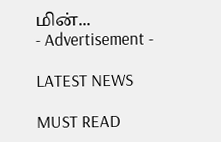மின்...
- Advertisement -

LATEST NEWS

MUST READ